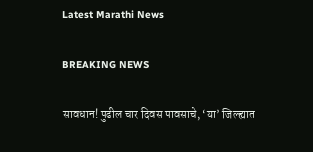Latest Marathi News

BREAKING NEWS

सावधान! पुढील चार दिवस पावसाचे, ‘या’ जिल्ह्यात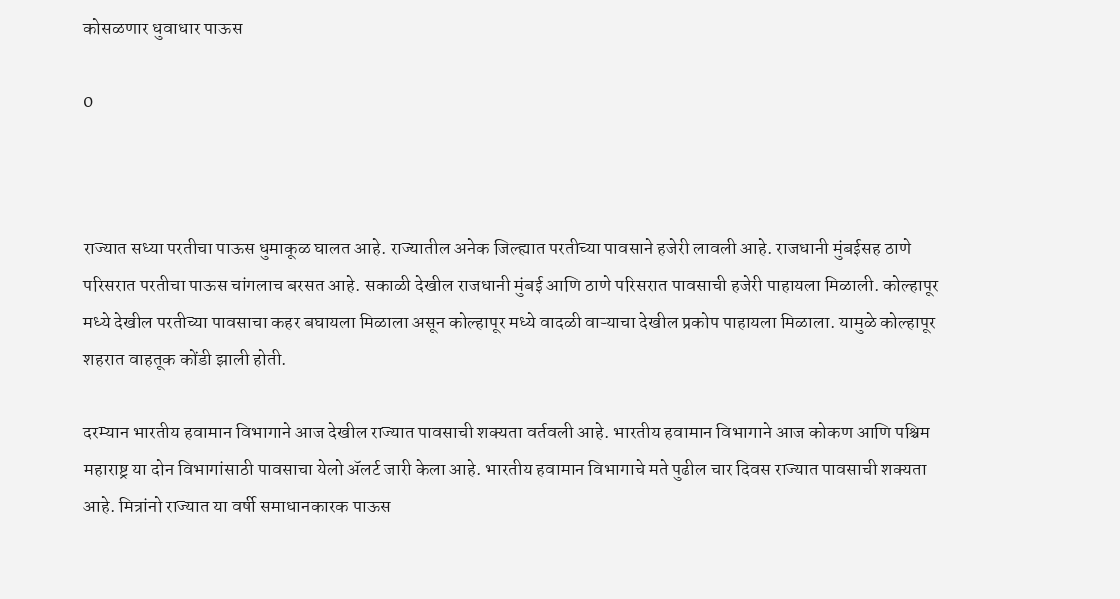कोसळणार धुवाधार पाऊस

0



राज्यात सध्या परतीचा पाऊस धुमाकूळ घालत आहे. राज्यातील अनेक जिल्ह्यात परतीच्या पावसाने हजेरी लावली आहे. राजधानी मुंबईसह ठाणे परिसरात परतीचा पाऊस चांगलाच बरसत आहे. सकाळी देखील राजधानी मुंबई आणि ठाणे परिसरात पावसाची हजेरी पाहायला मिळाली. कोल्हापूर मध्ये देखील परतीच्या पावसाचा कहर बघायला मिळाला असून कोल्हापूर मध्ये वादळी वाऱ्याचा देखील प्रकोप पाहायला मिळाला. यामुळे कोल्हापूर शहरात वाहतूक कोंडी झाली होती.

दरम्यान भारतीय हवामान विभागाने आज देखील राज्यात पावसाची शक्यता वर्तवली आहे. भारतीय हवामान विभागाने आज कोकण आणि पश्चिम महाराष्ट्र या दोन विभागांसाठी पावसाचा येलो ॲलर्ट जारी केला आहे. भारतीय हवामान विभागाचे मते पुढील चार दिवस राज्यात पावसाची शक्यता आहे. मित्रांनो राज्यात या वर्षी समाधानकारक पाऊस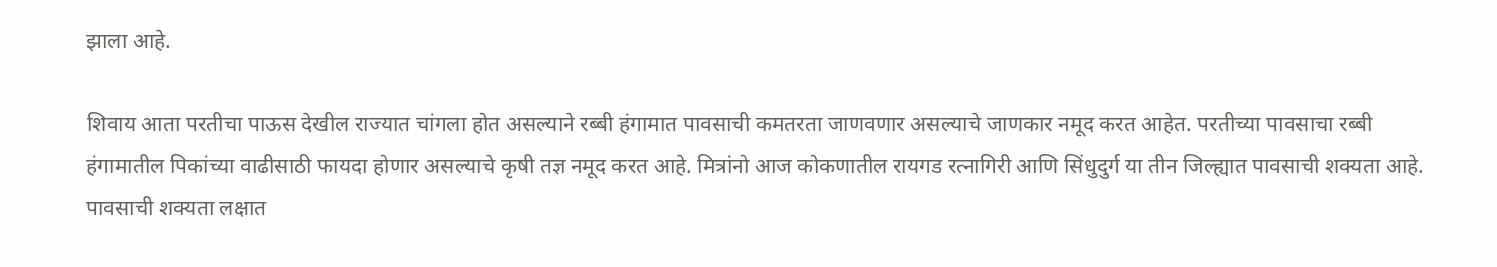झाला आहे.

शिवाय आता परतीचा पाऊस देखील राज्यात चांगला होत असल्याने रब्बी हंगामात पावसाची कमतरता जाणवणार असल्याचे जाणकार नमूद करत आहेत. परतीच्या पावसाचा रब्बी हंगामातील पिकांच्या वाढीसाठी फायदा होणार असल्याचे कृषी तज्ञ नमूद करत आहे. मित्रांनो आज कोकणातील रायगड रत्नागिरी आणि सिंधुदुर्ग या तीन जिल्ह्यात पावसाची शक्यता आहे. पावसाची शक्यता लक्षात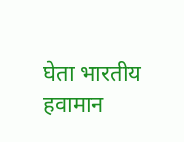घेता भारतीय हवामान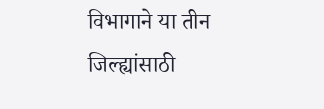विभागाने या तीन जिल्ह्यांसाठी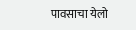पावसाचा येलो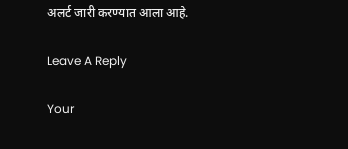अलर्ट जारी करण्यात आला आहे.

Leave A Reply

Your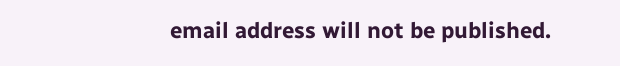email address will not be published.